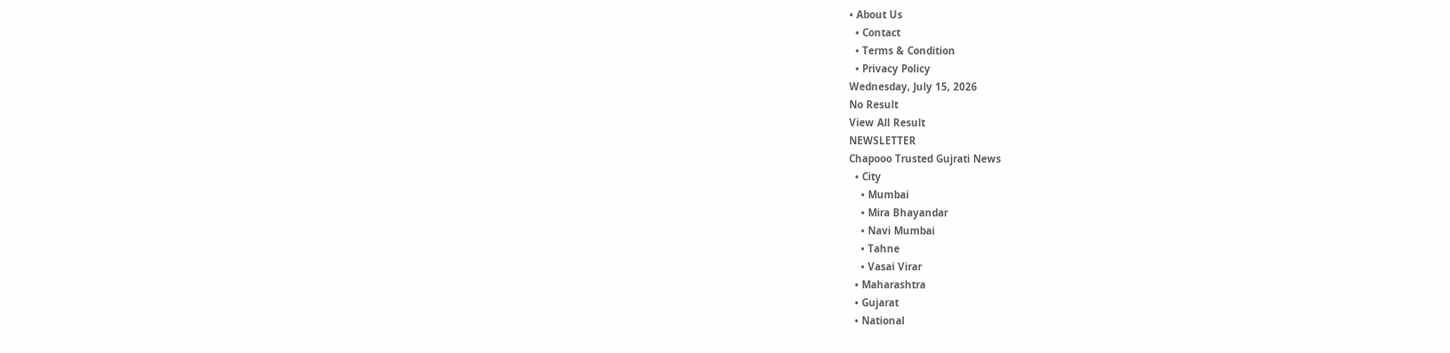• About Us
  • Contact
  • Terms & Condition
  • Privacy Policy
Wednesday, July 15, 2026
No Result
View All Result
NEWSLETTER
Chapooo Trusted Gujrati News
  • City
    • Mumbai
    • Mira Bhayandar
    • Navi Mumbai
    • Tahne
    • Vasai Virar
  • Maharashtra
  • Gujarat
  • National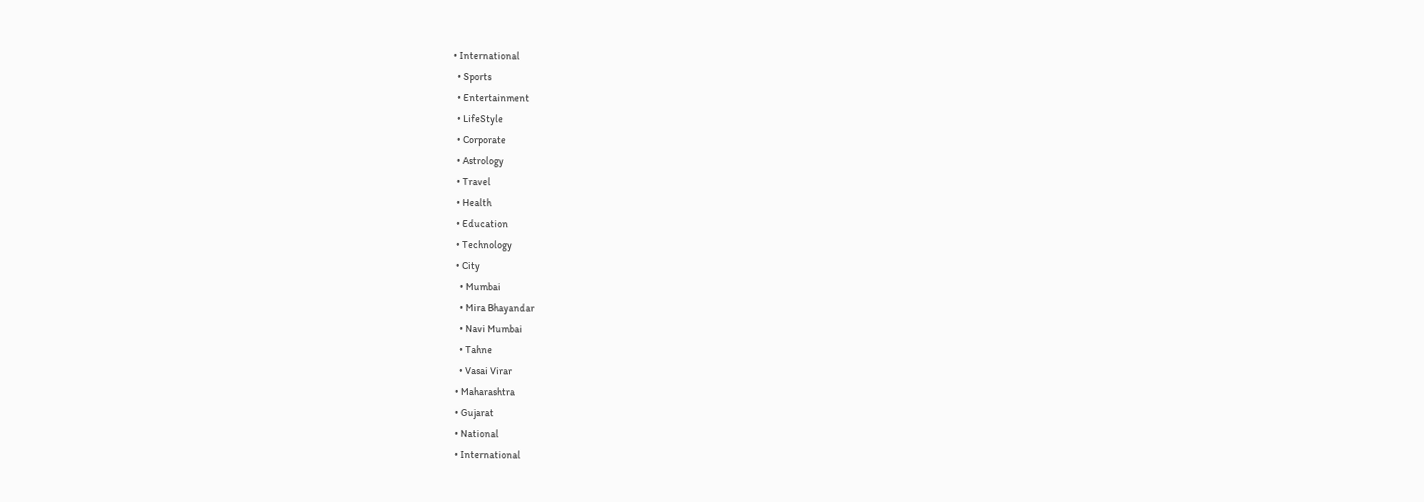• International
  • Sports
  • Entertainment
  • LifeStyle
  • Corporate
  • Astrology
  • Travel
  • Health
  • Education
  • Technology
  • City
    • Mumbai
    • Mira Bhayandar
    • Navi Mumbai
    • Tahne
    • Vasai Virar
  • Maharashtra
  • Gujarat
  • National
  • International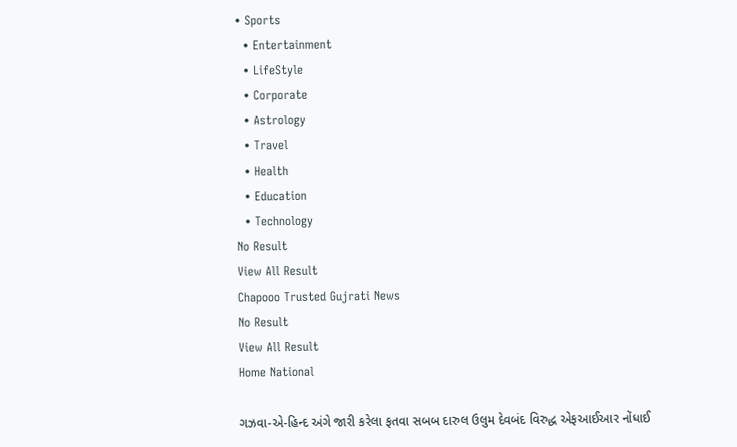• Sports
  • Entertainment
  • LifeStyle
  • Corporate
  • Astrology
  • Travel
  • Health
  • Education
  • Technology
No Result
View All Result
Chapooo Trusted Gujrati News
No Result
View All Result
Home National

ગઝવા-એ-હિન્દ અંગે જારી કરેલા ફતવા સબબ દારુલ ઉલુમ દેવબંદ વિરુદ્ધ એફઆઈઆર નોંધાઈ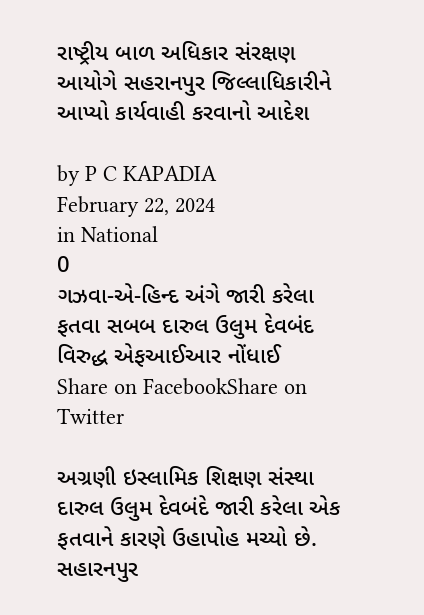રાષ્ટ્રીય બાળ અધિકાર સંરક્ષણ આયોગે સહરાનપુર જિલ્લાધિકારીને આપ્યો કાર્યવાહી કરવાનો આદેશ

by P C KAPADIA
February 22, 2024
in National
0
ગઝવા-એ-હિન્દ અંગે જારી કરેલા ફતવા સબબ દારુલ ઉલુમ દેવબંદ વિરુદ્ધ એફઆઈઆર નોંધાઈ
Share on FacebookShare on Twitter

અગ્રણી ઇસ્લામિક શિક્ષણ સંસ્થા દારુલ ઉલુમ દેવબંદે જારી કરેલા એક ફતવાને કારણે ઉહાપોહ મચ્યો છે. સહારનપુર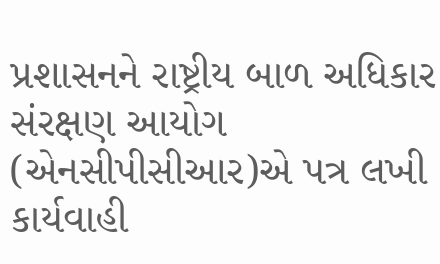પ્રશાસનને રાષ્ટ્રીય બાળ અધિકાર સંરક્ષણ આયોગ (એનસીપીસીઆર)એ પત્ર લખી કાર્યવાહી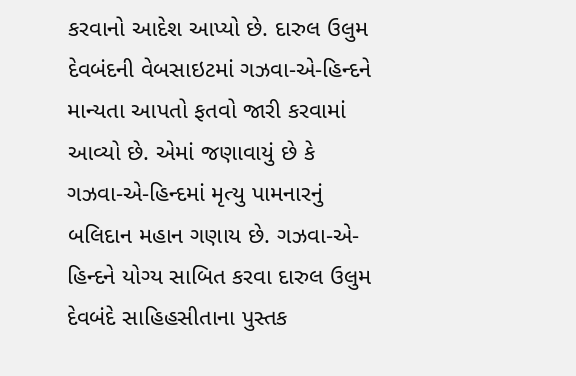કરવાનો આદેશ આપ્યો છે. દારુલ ઉલુમ દેવબંદની વેબસાઇટમાં ગઝવા-એ-હિન્દને માન્યતા આપતો ફતવો જારી કરવામાં આવ્યો છે. એમાં જણાવાયું છે કે ગઝવા-એ-હિન્દમાં મૃત્યુ પામનારનું બલિદાન મહાન ગણાય છે. ગઝવા-એ-હિન્દને યોગ્ય સાબિત કરવા દારુલ ઉલુમ દેવબંદે સાહિહસીતાના પુસ્તક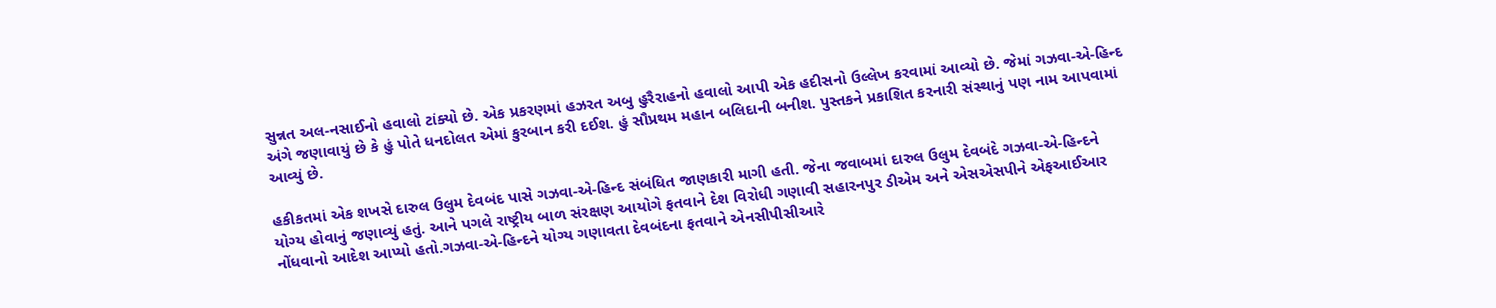સુન્નત અલ-નસાઈનો હવાલો ટાંક્યો છે. એક પ્રકરણમાં હઝરત અબુ હુરૈરાહનો હવાલો આપી એક હદીસનો ઉલ્લેખ કરવામાં આવ્યો છે. જેમાં ગઝવા-એ-હિન્દ અંગે જણાવાયું છે કે હું પોતે ધનદોલત એમાં કુરબાન કરી દઈશ. હું સૌપ્રથમ મહાન બલિદાની બનીશ. પુસ્તકને પ્રકાશિત કરનારી સંસ્થાનું પણ નામ આપવામાં આવ્યું છે.

હકીકતમાં એક શખસે દારુલ ઉલુમ દેવબંદ પાસે ગઝવા-એ-હિન્દ સંબંધિત જાણકારી માગી હતી. જેના જવાબમાં દારુલ ઉલુમ દેવબંદે ગઝવા-એ-હિન્દને યોગ્ય હોવાનું જણાવ્યું હતું. આને પગલે રાષ્ટ્રીય બાળ સંરક્ષણ આયોગે ફતવાને દેશ વિરોધી ગણાવી સહારનપુર ડીએમ અને એસએસપીને એફઆઈઆર નોંધવાનો આદેશ આપ્યો હતો.ગઝવા-એ-હિન્દને યોગ્ય ગણાવતા દેવબંદના ફતવાને એનસીપીસીઆરે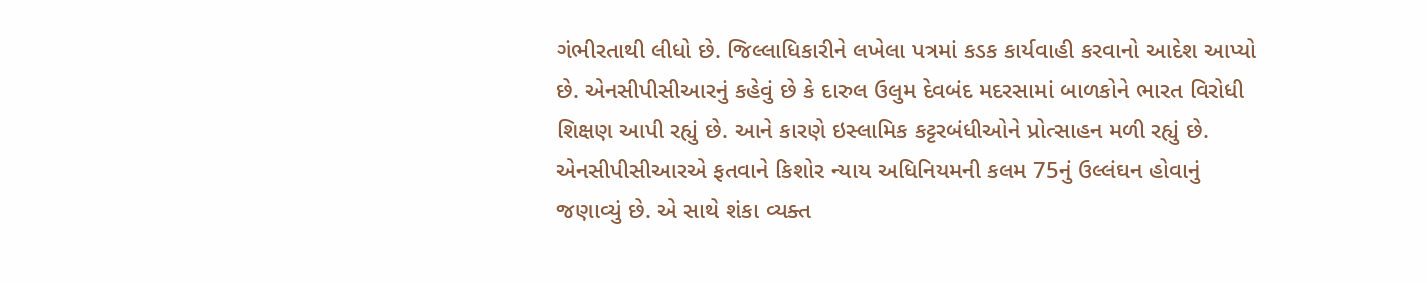ગંભીરતાથી લીધો છે. જિલ્લાધિકારીને લખેલા પત્રમાં કડક કાર્યવાહી કરવાનો આદેશ આપ્યો છે. એનસીપીસીઆરનું કહેવું છે કે દારુલ ઉલુમ દેવબંદ મદરસામાં બાળકોને ભારત વિરોધી શિક્ષણ આપી રહ્યું છે. આને કારણે ઇસ્લામિક કટ્ટરબંધીઓને પ્રોત્સાહન મળી રહ્યું છે. એનસીપીસીઆરએ ફતવાને કિશોર ન્યાય અધિનિયમની કલમ 75નું ઉલ્લંઘન હોવાનું જણાવ્યું છે. એ સાથે શંકા વ્યક્ત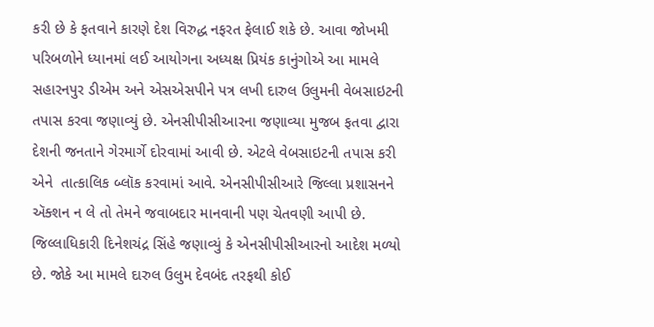કરી છે કે ફતવાને કારણે દેશ વિરુદ્ધ નફરત ફેલાઈ શકે છે. આવા જોખમી પરિબળોને ધ્યાનમાં લઈ આયોગના અધ્યક્ષ પ્રિયંક કાનુંગોએ આ મામલે સહારનપુર ડીએમ અને એસએસપીને પત્ર લખી દારુલ ઉલુમની વેબસાઇટની તપાસ કરવા જણાવ્યું છે. એનસીપીસીઆરના જણાવ્યા મુજબ ફતવા દ્વારા દેશની જનતાને ગેરમાર્ગે દોરવામાં આવી છે. એટલે વેબસાઇટની તપાસ કરી એને  તાત્કાલિક બ્લૉક કરવામાં આવે. એનસીપીસીઆરે જિલ્લા પ્રશાસનને ઍક્શન ન લે તો તેમને જવાબદાર માનવાની પણ ચેતવણી આપી છે. જિલ્લાધિકારી દિનેશચંદ્ર સિંહે જણાવ્યું કે એનસીપીસીઆરનો આદેશ મળ્યો છે. જોકે આ મામલે દારુલ ઉલુમ દેવબંદ તરફથી કોઈ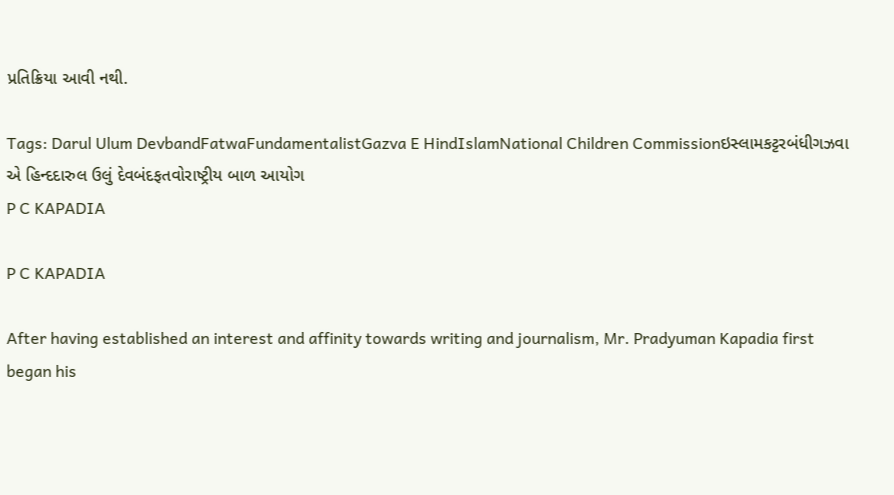પ્રતિક્રિયા આવી નથી.

Tags: Darul Ulum DevbandFatwaFundamentalistGazva E HindIslamNational Children Commissionઇસ્લામકટ્ટરબંધીગઝવા એ હિન્દદારુલ ઉલું દેવબંદફતવોરાષ્ટ્રીય બાળ આયોગ
P C KAPADIA

P C KAPADIA

After having established an interest and affinity towards writing and journalism, Mr. Pradyuman Kapadia first began his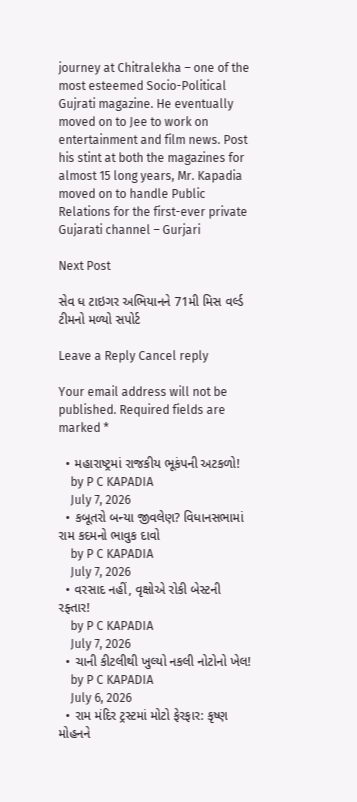journey at Chitralekha – one of the most esteemed Socio-Political Gujrati magazine. He eventually moved on to Jee to work on entertainment and film news. Post his stint at both the magazines for almost 15 long years, Mr. Kapadia moved on to handle Public Relations for the first-ever private Gujarati channel – Gurjari

Next Post

સેવ ધ ટાઇગર અભિયાનને 71મી મિસ વર્લ્ડ ટીમનો મળ્યો સપોર્ટ

Leave a Reply Cancel reply

Your email address will not be published. Required fields are marked *

  • મહારાષ્ટ્રમાં રાજકીય ભૂકંપની અટકળો!
    by P C KAPADIA
    July 7, 2026
  • કબૂતરો બન્યા જીવલેણ? વિધાનસભામાં રામ કદમનો ભાવુક દાવો
    by P C KAPADIA
    July 7, 2026
  • વરસાદ નહીં, વૃક્ષોએ રોકી બેસ્ટની રફ્તાર!
    by P C KAPADIA
    July 7, 2026
  • ચાની કીટલીથી ખુલ્યો નકલી નોટોનો ખેલ!
    by P C KAPADIA
    July 6, 2026
  • રામ મંદિર ટ્રસ્ટમાં મોટો ફેરફાર: કૃષ્ણ મોહનને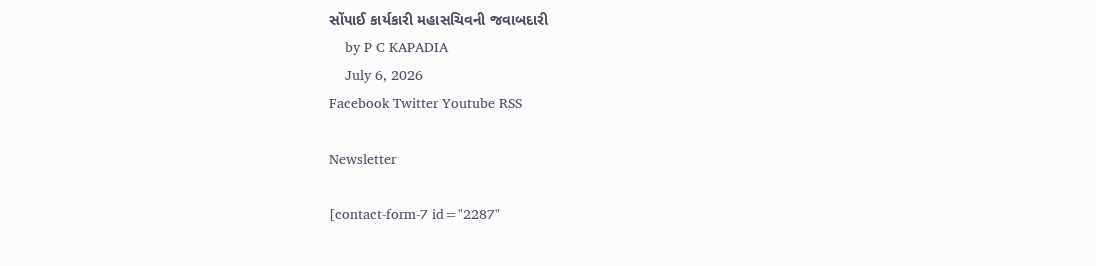સોંપાઈ કાર્યકારી મહાસચિવની જવાબદારી
    by P C KAPADIA
    July 6, 2026
Facebook Twitter Youtube RSS

Newsletter

[contact-form-7 id="2287"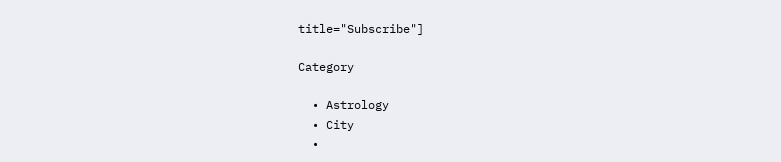title="Subscribe"]

Category

  • Astrology
  • City
  •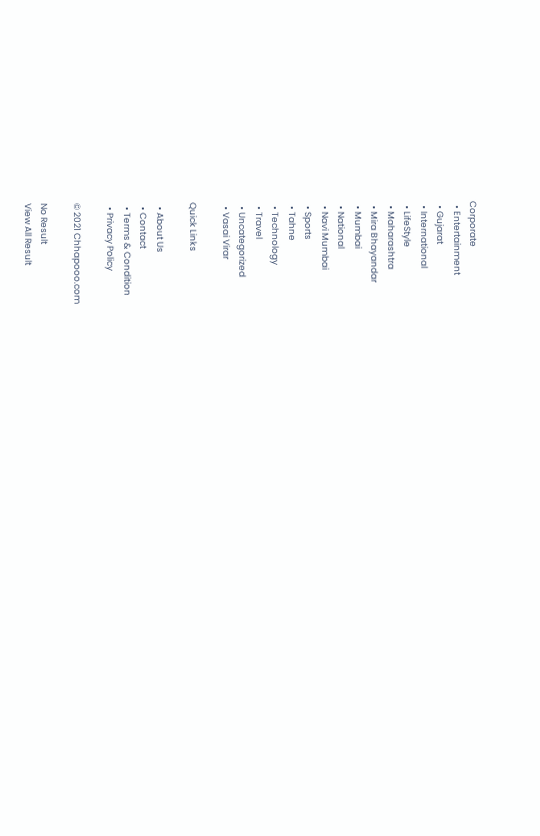Corporate
  • Entertainment
  • Gujarat
  • International
  • LifeStyle
  • Maharashtra
  • Mira Bhayandar
  • Mumbai
  • National
  • Navi Mumbai
  • Sports
  • Tahne
  • Technology
  • Travel
  • Uncategorized
  • Vasai Virar

Quick Links

  • About Us
  • Contact
  • Terms & Condition
  • Privacy Policy

© 2021 Chhapooo.com

No Result
View All Result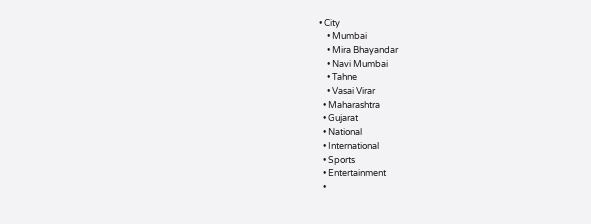• City
    • Mumbai
    • Mira Bhayandar
    • Navi Mumbai
    • Tahne
    • Vasai Virar
  • Maharashtra
  • Gujarat
  • National
  • International
  • Sports
  • Entertainment
  •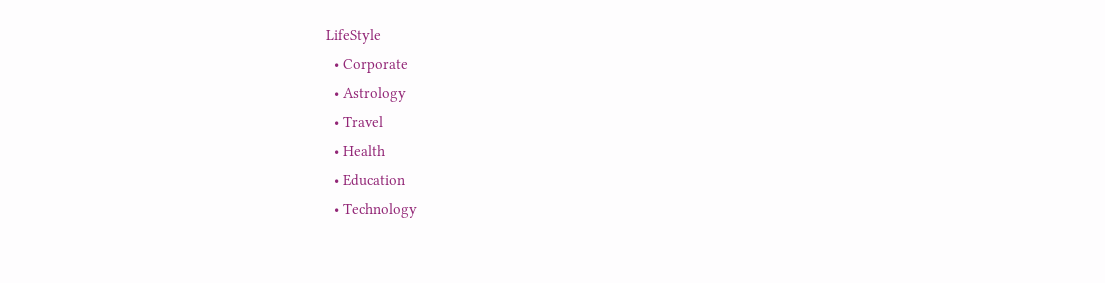LifeStyle
  • Corporate
  • Astrology
  • Travel
  • Health
  • Education
  • Technology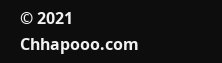© 2021 Chhapooo.com